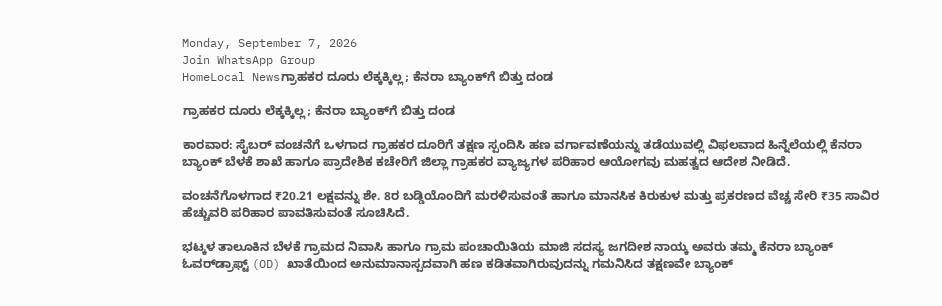Monday, September 7, 2026
Join WhatsApp Group
HomeLocal Newsಗ್ರಾಹಕರ ದೂರು ಲೆಕ್ಕಕ್ಕಿಲ್ಲ; ಕೆನರಾ ಬ್ಯಾಂಕ್‌ಗೆ ಬಿತ್ತು ದಂಡ

ಗ್ರಾಹಕರ ದೂರು ಲೆಕ್ಕಕ್ಕಿಲ್ಲ; ಕೆನರಾ ಬ್ಯಾಂಕ್‌ಗೆ ಬಿತ್ತು ದಂಡ

ಕಾರವಾರ: ಸೈಬರ್ ವಂಚನೆಗೆ ಒಳಗಾದ ಗ್ರಾಹಕರ ದೂರಿಗೆ ತಕ್ಷಣ ಸ್ಪಂದಿಸಿ ಹಣ ವರ್ಗಾವಣೆಯನ್ನು ತಡೆಯುವಲ್ಲಿ ವಿಫಲವಾದ ಹಿನ್ನೆಲೆಯಲ್ಲಿ ಕೆನರಾ ಬ್ಯಾಂಕ್ ಬೆಳಕೆ ಶಾಖೆ ಹಾಗೂ ಪ್ರಾದೇಶಿಕ ಕಚೇರಿಗೆ ಜಿಲ್ಲಾ ಗ್ರಾಹಕರ ವ್ಯಾಜ್ಯಗಳ ಪರಿಹಾರ ಆಯೋಗವು ಮಹತ್ವದ ಆದೇಶ ನೀಡಿದೆ.

ವಂಚನೆಗೊಳಗಾದ ₹20.21 ಲಕ್ಷವನ್ನು ಶೇ. 8ರ ಬಡ್ಡಿಯೊಂದಿಗೆ ಮರಳಿಸುವಂತೆ ಹಾಗೂ ಮಾನಸಿಕ ಕಿರುಕುಳ ಮತ್ತು ಪ್ರಕರಣದ ವೆಚ್ಚ ಸೇರಿ ₹35 ಸಾವಿರ ಹೆಚ್ಚುವರಿ ಪರಿಹಾರ ಪಾವತಿಸುವಂತೆ ಸೂಚಿಸಿದೆ.

ಭಟ್ಕಳ ತಾಲೂಕಿನ ಬೆಳಕೆ ಗ್ರಾಮದ ನಿವಾಸಿ ಹಾಗೂ ಗ್ರಾಮ ಪಂಚಾಯಿತಿಯ ಮಾಜಿ ಸದಸ್ಯ ಜಗದೀಶ ನಾಯ್ಕ ಅವರು ತಮ್ಮ ಕೆನರಾ ಬ್ಯಾಂಕ್ ಓವರ್‌ಡ್ರಾಫ್ಟ್ (OD) ಖಾತೆಯಿಂದ ಅನುಮಾನಾಸ್ಪದವಾಗಿ ಹಣ ಕಡಿತವಾಗಿರುವುದನ್ನು ಗಮನಿಸಿದ ತಕ್ಷಣವೇ ಬ್ಯಾಂಕ್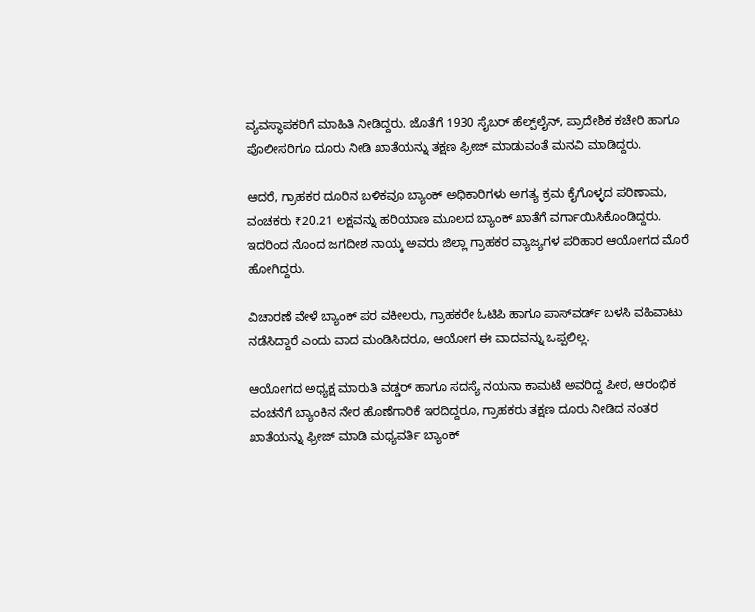ವ್ಯವಸ್ಥಾಪಕರಿಗೆ ಮಾಹಿತಿ ನೀಡಿದ್ದರು. ಜೊತೆಗೆ 1930 ಸೈಬರ್ ಹೆಲ್ಪ್‌ಲೈನ್, ಪ್ರಾದೇಶಿಕ ಕಚೇರಿ ಹಾಗೂ ಪೊಲೀಸರಿಗೂ ದೂರು ನೀಡಿ ಖಾತೆಯನ್ನು ತಕ್ಷಣ ಫ್ರೀಜ್ ಮಾಡುವಂತೆ ಮನವಿ ಮಾಡಿದ್ದರು.

ಆದರೆ, ಗ್ರಾಹಕರ ದೂರಿನ ಬಳಿಕವೂ ಬ್ಯಾಂಕ್ ಅಧಿಕಾರಿಗಳು ಅಗತ್ಯ ಕ್ರಮ ಕೈಗೊಳ್ಳದ ಪರಿಣಾಮ, ವಂಚಕರು ₹20.21 ಲಕ್ಷವನ್ನು ಹರಿಯಾಣ ಮೂಲದ ಬ್ಯಾಂಕ್ ಖಾತೆಗೆ ವರ್ಗಾಯಿಸಿಕೊಂಡಿದ್ದರು. ಇದರಿಂದ ನೊಂದ ಜಗದೀಶ ನಾಯ್ಕ ಅವರು ಜಿಲ್ಲಾ ಗ್ರಾಹಕರ ವ್ಯಾಜ್ಯಗಳ ಪರಿಹಾರ ಆಯೋಗದ ಮೊರೆ ಹೋಗಿದ್ದರು.

ವಿಚಾರಣೆ ವೇಳೆ ಬ್ಯಾಂಕ್ ಪರ ವಕೀಲರು, ಗ್ರಾಹಕರೇ ಓಟಿಪಿ ಹಾಗೂ ಪಾಸ್‌ವರ್ಡ್ ಬಳಸಿ ವಹಿವಾಟು ನಡೆಸಿದ್ದಾರೆ ಎಂದು ವಾದ ಮಂಡಿಸಿದರೂ, ಆಯೋಗ ಈ ವಾದವನ್ನು ಒಪ್ಪಲಿಲ್ಲ.

ಆಯೋಗದ ಅಧ್ಯಕ್ಷ ಮಾರುತಿ ವಡ್ಡರ್ ಹಾಗೂ ಸದಸ್ಯೆ ನಯನಾ ಕಾಮಟೆ ಅವರಿದ್ದ ಪೀಠ, ಆರಂಭಿಕ ವಂಚನೆಗೆ ಬ್ಯಾಂಕಿನ ನೇರ ಹೊಣೆಗಾರಿಕೆ ಇರದಿದ್ದರೂ, ಗ್ರಾಹಕರು ತಕ್ಷಣ ದೂರು ನೀಡಿದ ನಂತರ ಖಾತೆಯನ್ನು ಫ್ರೀಜ್ ಮಾಡಿ ಮಧ್ಯವರ್ತಿ ಬ್ಯಾಂಕ್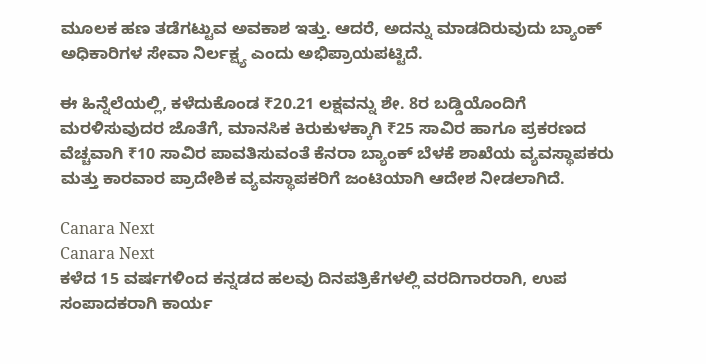ಮೂಲಕ ಹಣ ತಡೆಗಟ್ಟುವ ಅವಕಾಶ ಇತ್ತು. ಆದರೆ, ಅದನ್ನು ಮಾಡದಿರುವುದು ಬ್ಯಾಂಕ್ ಅಧಿಕಾರಿಗಳ ಸೇವಾ ನಿರ್ಲಕ್ಷ್ಯ ಎಂದು ಅಭಿಪ್ರಾಯಪಟ್ಟಿದೆ.

ಈ ಹಿನ್ನೆಲೆಯಲ್ಲಿ, ಕಳೆದುಕೊಂಡ ₹20.21 ಲಕ್ಷವನ್ನು ಶೇ. 8ರ ಬಡ್ಡಿಯೊಂದಿಗೆ ಮರಳಿಸುವುದರ ಜೊತೆಗೆ, ಮಾನಸಿಕ ಕಿರುಕುಳಕ್ಕಾಗಿ ₹25 ಸಾವಿರ ಹಾಗೂ ಪ್ರಕರಣದ ವೆಚ್ಚವಾಗಿ ₹10 ಸಾವಿರ ಪಾವತಿಸುವಂತೆ ಕೆನರಾ ಬ್ಯಾಂಕ್ ಬೆಳಕೆ ಶಾಖೆಯ ವ್ಯವಸ್ಥಾಪಕರು ಮತ್ತು ಕಾರವಾರ ಪ್ರಾದೇಶಿಕ ವ್ಯವಸ್ಥಾಪಕರಿಗೆ ಜಂಟಿಯಾಗಿ ಆದೇಶ ನೀಡಲಾಗಿದೆ.

Canara Next
Canara Next
ಕಳೆದ 15 ವರ್ಷಗಳಿಂದ ಕನ್ನಡದ ಹಲವು ದಿನಪತ್ರಿಕೆಗಳಲ್ಲಿ ವರದಿಗಾರರಾಗಿ, ಉಪ ಸಂಪಾದಕರಾಗಿ ಕಾರ್ಯ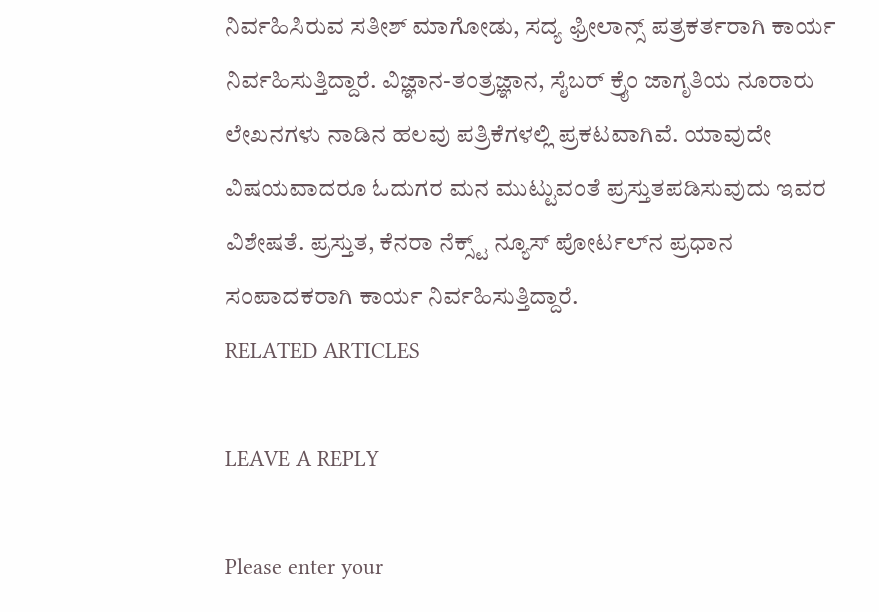ನಿರ್ವಹಿಸಿರುವ ಸತೀಶ್‌ ಮಾಗೋಡು, ಸದ್ಯ ಫ್ರೀಲಾನ್ಸ್‌ ಪತ್ರಕರ್ತರಾಗಿ ಕಾರ್ಯ ನಿರ್ವಹಿಸುತ್ತಿದ್ದಾರೆ. ವಿಜ್ಞಾನ-ತಂತ್ರಜ್ಞಾನ, ಸೈಬರ್‌ ಕ್ರೈಂ ಜಾಗೃತಿಯ ನೂರಾರು ಲೇಖನಗಳು ನಾಡಿನ ಹಲವು ಪತ್ರಿಕೆಗಳಲ್ಲಿ ಪ್ರಕಟವಾಗಿವೆ. ಯಾವುದೇ ವಿಷಯವಾದರೂ ಓದುಗರ ಮನ ಮುಟ್ಟುವಂತೆ ಪ್ರಸ್ತುತಪಡಿಸುವುದು ಇವರ ವಿಶೇಷತೆ. ಪ್ರಸ್ತುತ, ಕೆನರಾ ನೆಕ್ಸ್ಟ್‌ ನ್ಯೂಸ್‌ ಪೋರ್ಟಲ್‌ನ ಪ್ರಧಾನ ಸಂಪಾದಕರಾಗಿ ಕಾರ್ಯ ನಿರ್ವಹಿಸುತ್ತಿದ್ದಾರೆ.
RELATED ARTICLES

LEAVE A REPLY

Please enter your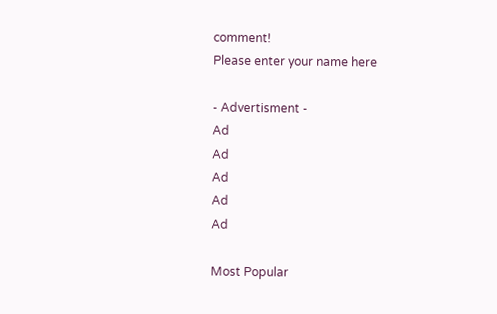comment!
Please enter your name here

- Advertisment -
Ad
Ad
Ad
Ad
Ad

Most Popular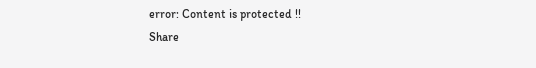error: Content is protected !!
Share